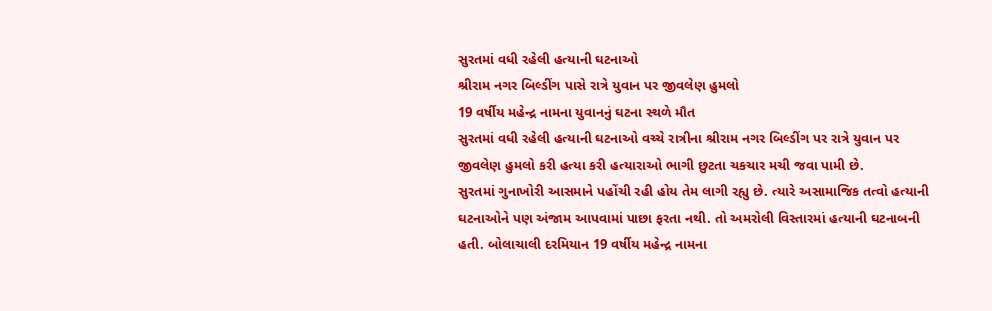સુરતમાં વધી રહેલી હત્યાની ઘટનાઓ
શ્રીરામ નગર બિલ્ડીંગ પાસે રાત્રે યુવાન પર જીવલેણ હુમલો
19 વર્ષીય મહેન્દ્ર નામના યુવાનનું ઘટના સ્થળે મૌત
સુરતમાં વધી રહેલી હત્યાની ઘટનાઓ વચ્ચે રાત્રીના શ્રીરામ નગર બિલ્ડીંગ પર રાત્રે યુવાન પર જીવલેણ હુમલો કરી હત્યા કરી હત્યારાઓ ભાગી છુટતા ચકચાર મચી જવા પામી છે.
સુરતમાં ગુનાખોરી આસમાને પહોંચી રહી હોય તેમ લાગી રહ્યુ છે. ત્યારે અસામાજિક તત્વો હત્યાની ઘટનાઓને પણ અંજામ આપવામાં પાછા ફરતા નથી. તો અમરોલી વિસ્તારમાં હત્યાની ઘટનાબની હતી. બોલાચાલી દરમિયાન 19 વર્ષીય મહેન્દ્ર નામના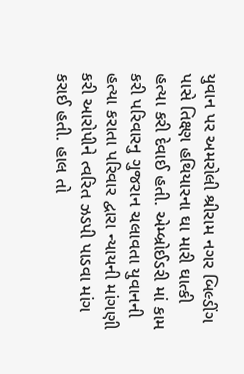યુવાન પર અમરોલી શ્રીરામ નગર બિલ્ડીંગ પાસે તિક્ષ્ણ હથિયારના ઘા મારી ઘાત્કી હત્યા કરી દેવાઈ હતી. એમ્બ્રોઈડરી માં કામ કરી પરિવારનુ ગુજરાન ચલાવતા યુવાનની હત્યા કરાતા પરિવાર દ્વારા ન્યાયની માંગણી કરી આરોપીને ત્વરિત ઝડપી પાડવા માંગ કરાઈ હતી. હાલ તો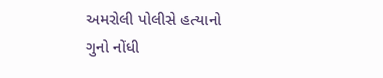અમરોલી પોલીસે હત્યાનો ગુનો નોંધી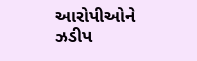આરોપીઓને ઝડીપ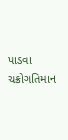પાડવા ચક્રોગતિમાન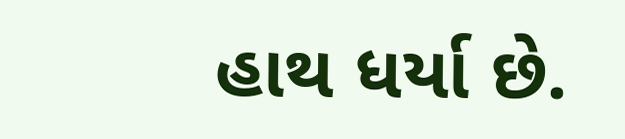હાથ ધર્યા છે.